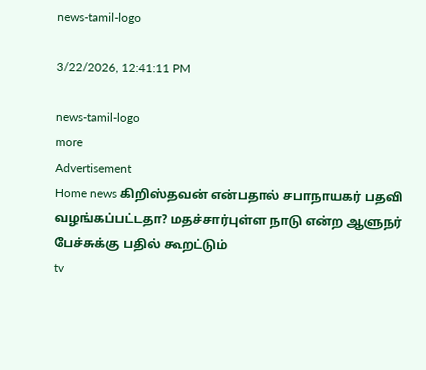news-tamil-logo

3/22/2026, 12:41:11 PM

news-tamil-logo
more
Advertisement
Home news கிறிஸ்தவன் என்பதால் சபாநாயகர் பதவி வழங்கப்பட்டதா? மதச்சார்புள்ள நாடு என்ற ஆளுநர் பேச்சுக்கு பதில் கூறட்டும்
tv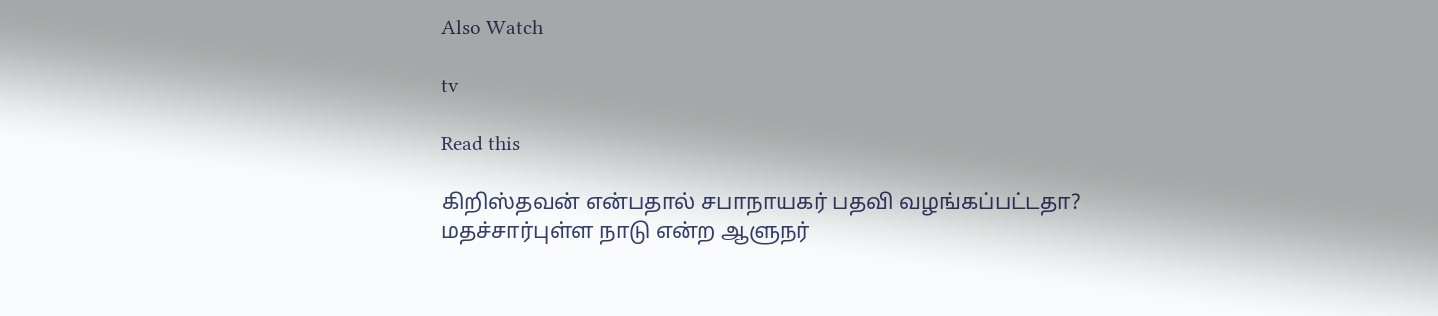Also Watch

tv

Read this

கிறிஸ்தவன் என்பதால் சபாநாயகர் பதவி வழங்கப்பட்டதா? மதச்சார்புள்ள நாடு என்ற ஆளுநர்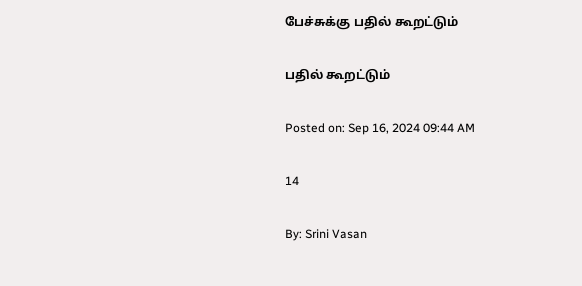பேச்சுக்கு பதில் கூறட்டும்

பதில் கூறட்டும்

Posted on: Sep 16, 2024 09:44 AM

14

By: Srini Vasan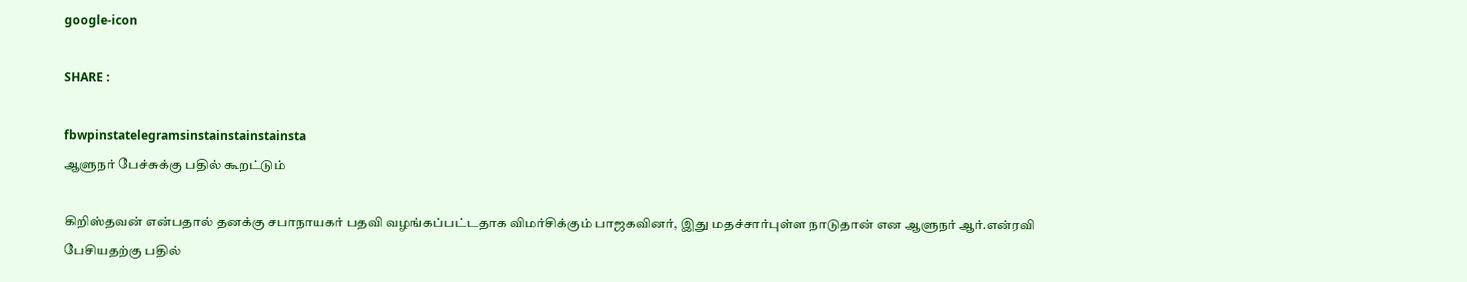google-icon

SHARE :

fbwpinstatelegramsinstainstainstainsta
ஆளுநர் பேச்சுக்கு பதில் கூறட்டும்

கிறிஸ்தவன் என்பதால் தனக்கு சபாநாயகர் பதவி வழங்கப்பட்டதாக விமர்சிக்கும் பாஜகவினர், இது மதச்சார்புள்ள நாடுதான் என ஆளுநர் ஆர்.என்ரவி பேசியதற்கு பதில்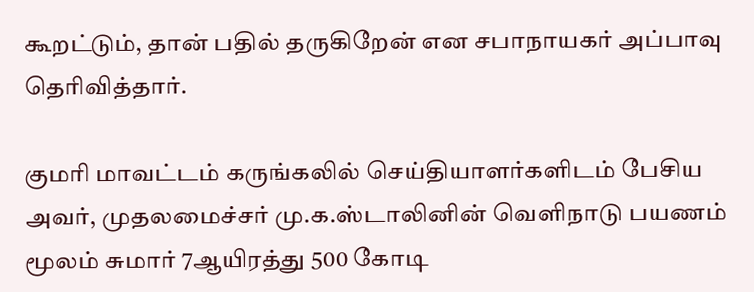கூறட்டும், தான் பதில் தருகிறேன் என சபாநாயகர் அப்பாவு தெரிவித்தார்.

குமரி மாவட்டம் கருங்கலில் செய்தியாளர்களிடம் பேசிய அவர், முதலமைச்சர் மு.க.ஸ்டாலினின் வெளிநாடு பயணம் மூலம் சுமார் 7ஆயிரத்து 500 கோடி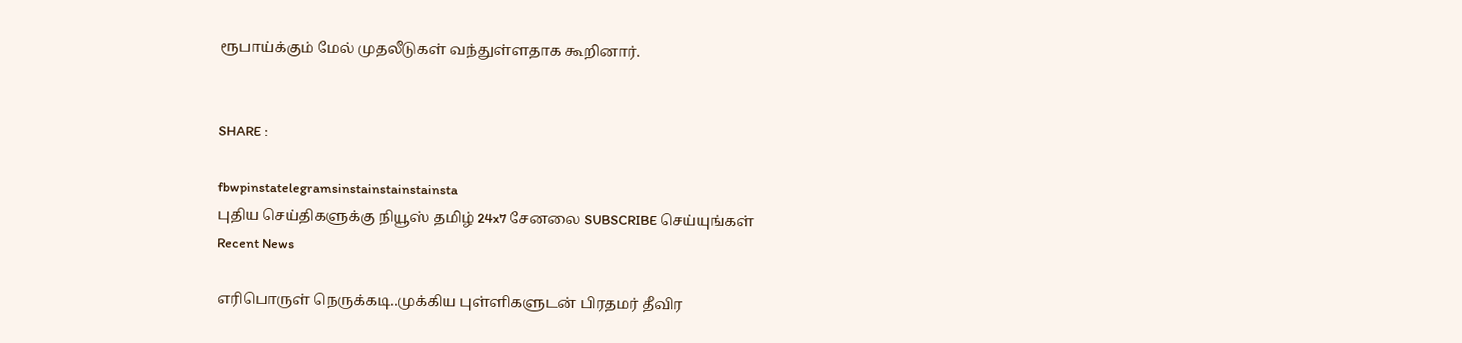ரூபாய்க்கும் மேல் முதலீடுகள் வந்துள்ளதாக கூறினார்.


SHARE :

fbwpinstatelegramsinstainstainstainsta
புதிய செய்திகளுக்கு நியூஸ் தமிழ் 24x7 சேனலை SUBSCRIBE செய்யுங்கள்
Recent News

எரிபொருள் நெருக்கடி..முக்கிய புள்ளிகளுடன் பிரதமர் தீவிர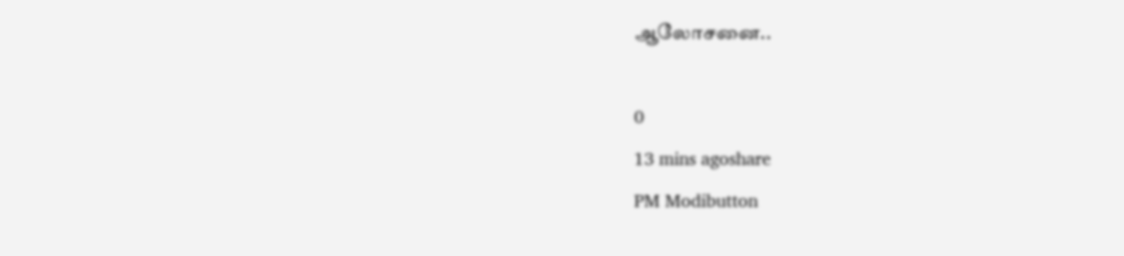ஆலோசனை..

0
13 mins agoshare
PM Modibutton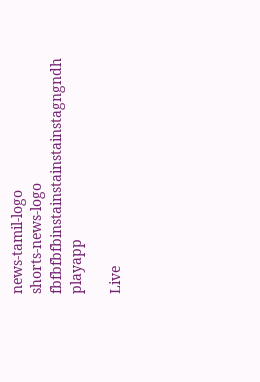news-tamil-logo
shorts-news-logo
fbfbfbfbinstainstainstainstagngndh
playapp

Live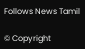Follows News Tamil

© Copyright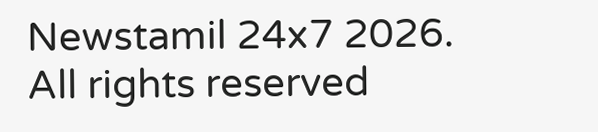Newstamil 24x7 2026. All rights reserved